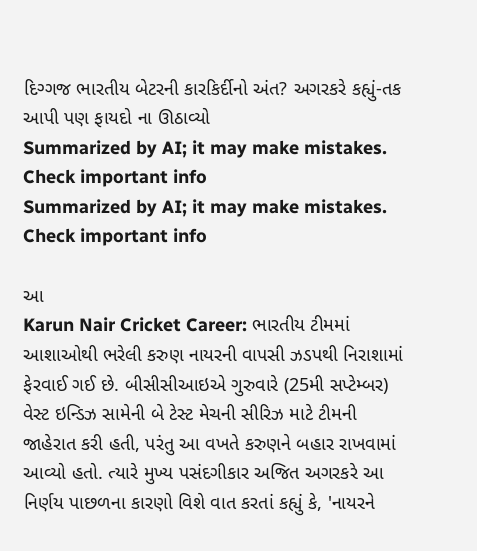દિગ્ગજ ભારતીય બેટરની કારકિર્દીનો અંત? અગરકરે કહ્યું-તક આપી પણ ફાયદો ના ઊઠાવ્યો
Summarized by AI; it may make mistakes. Check important info
Summarized by AI; it may make mistakes. Check important info

આ
Karun Nair Cricket Career: ભારતીય ટીમમાં આશાઓથી ભરેલી કરુણ નાયરની વાપસી ઝડપથી નિરાશામાં ફેરવાઈ ગઈ છે. બીસીસીઆઇએ ગુરુવારે (25મી સપ્ટેમ્બર) વેસ્ટ ઇન્ડિઝ સામેની બે ટેસ્ટ મેચની સીરિઝ માટે ટીમની જાહેરાત કરી હતી, પરંતુ આ વખતે કરુણને બહાર રાખવામાં આવ્યો હતો. ત્યારે મુખ્ય પસંદગીકાર અજિત અગરકરે આ નિર્ણય પાછળના કારણો વિશે વાત કરતાં કહ્યું કે, 'નાયરને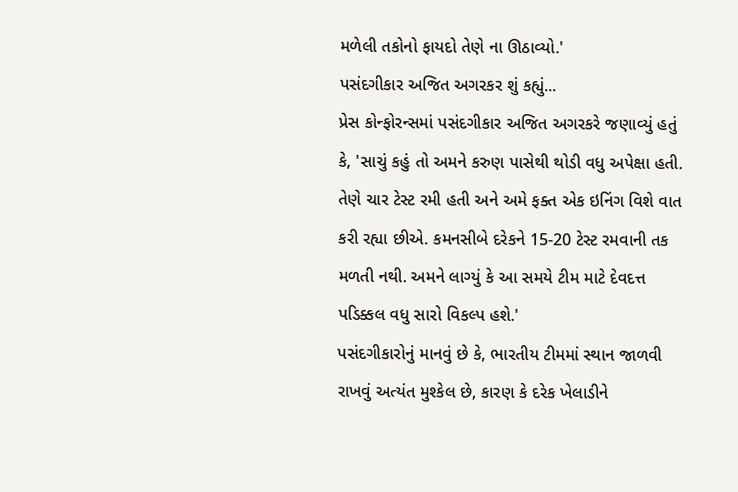મળેલી તકોનો ફાયદો તેણે ના ઊઠાવ્યો.'
પસંદગીકાર અજિત અગરકર શું કહ્યું...
પ્રેસ કોન્ફોરન્સમાં પસંદગીકાર અજિત અગરકરે જણાવ્યું હતું કે, 'સાચું કહું તો અમને કરુણ પાસેથી થોડી વધુ અપેક્ષા હતી. તેણે ચાર ટેસ્ટ રમી હતી અને અમે ફક્ત એક ઇનિંગ વિશે વાત કરી રહ્યા છીએ. કમનસીબે દરેકને 15-20 ટેસ્ટ રમવાની તક મળતી નથી. અમને લાગ્યું કે આ સમયે ટીમ માટે દેવદત્ત પડિક્કલ વધુ સારો વિકલ્પ હશે.'
પસંદગીકારોનું માનવું છે કે, ભારતીય ટીમમાં સ્થાન જાળવી રાખવું અત્યંત મુશ્કેલ છે, કારણ કે દરેક ખેલાડીને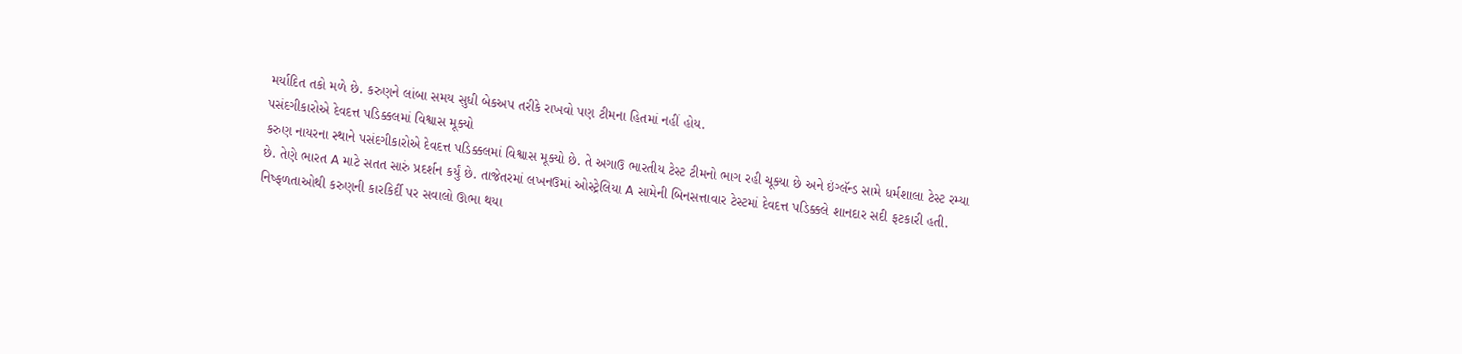મર્યાદિત તકો મળે છે. કરુણને લાંબા સમય સુધી બેકઅપ તરીકે રાખવો પણ ટીમના હિતમાં નહીં હોય.
પસંદગીકારોએ દેવદત્ત પડિક્કલમાં વિશ્વાસ મૂક્યો
કરુણ નાયરના સ્થાને પસંદગીકારોએ દેવદત્ત પડિક્કલમાં વિશ્વાસ મૂક્યો છે. તે અગાઉ ભારતીય ટેસ્ટ ટીમનો ભાગ રહી ચૂક્યા છે અને ઇંગ્લૅન્ડ સામે ધર્મશાલા ટેસ્ટ રમ્યા છે. તેણે ભારત A માટે સતત સારું પ્રદર્શન કર્યું છે. તાજેતરમાં લખનઉમાં ઓસ્ટ્રેલિયા A સામેની બિનસત્તાવાર ટેસ્ટમાં દેવદત્ત પડિક્કલે શાનદાર સદી ફટકારી હતી.
નિષ્ફળતાઓથી કરુણની કારકિર્દી પર સવાલો ઊભા થયા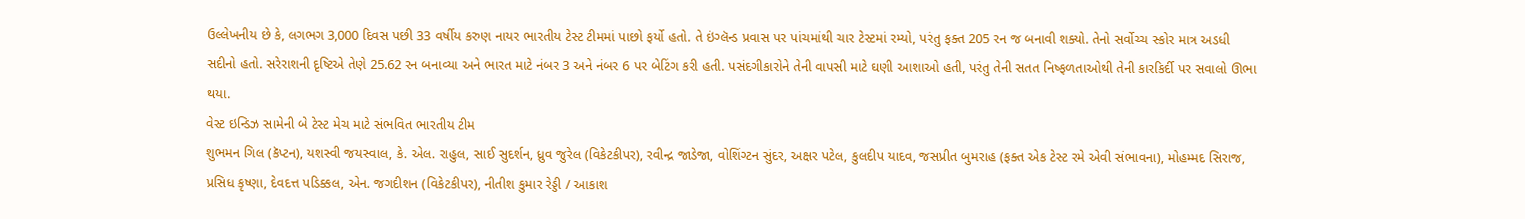ઉલ્લેખનીય છે કે, લગભગ 3,000 દિવસ પછી 33 વર્ષીય કરુણ નાયર ભારતીય ટેસ્ટ ટીમમાં પાછો ફર્યો હતો. તે ઇંગ્લૅન્ડ પ્રવાસ પર પાંચમાંથી ચાર ટેસ્ટમાં રમ્યો, પરંતુ ફક્ત 205 રન જ બનાવી શક્યો. તેનો સર્વોચ્ચ સ્કોર માત્ર અડધી સદીનો હતો. સરેરાશની દૃષ્ટિએ તેણે 25.62 રન બનાવ્યા અને ભારત માટે નંબર 3 અને નંબર 6 પર બેટિંગ કરી હતી. પસંદગીકારોને તેની વાપસી માટે ઘણી આશાઓ હતી, પરંતુ તેની સતત નિષ્ફળતાઓથી તેની કારકિર્દી પર સવાલો ઊભા થયા.
વેસ્ટ ઇન્ડિઝ સામેની બે ટેસ્ટ મેચ માટે સંભવિત ભારતીય ટીમ
શુભમન ગિલ (કૅપ્ટન), યશસ્વી જયસ્વાલ, કે. એલ. રાહુલ, સાઈ સુદર્શન, ધ્રુવ જુરેલ (વિકેટકીપર), રવીન્દ્ર જાડેજા, વોશિંગ્ટન સુંદર, અક્ષર પટેલ, કુલદીપ યાદવ, જસપ્રીત બુમરાહ (ફક્ત એક ટેસ્ટ રમે એવી સંભાવના), મોહમ્મદ સિરાજ, પ્રસિધ કૃષ્ણા, દેવદત્ત પડિક્કલ, એન. જગદીશન (વિકેટકીપર), નીતીશ કુમાર રેડ્ડી / આકાશ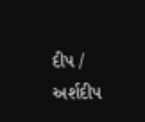દીપ / અર્શદીપ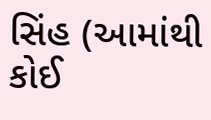સિંહ (આમાંથી કોઈ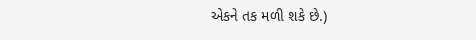એકને તક મળી શકે છે.)